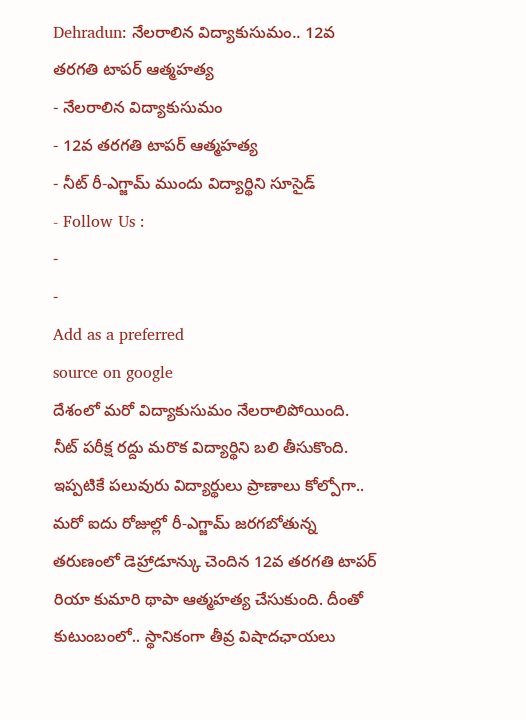Dehradun: నేలరాలిన విద్యాకుసుమం.. 12వ తరగతి టాపర్ ఆత్మహత్య
- నేలరాలిన విద్యాకుసుమం
- 12వ తరగతి టాపర్ ఆత్మహత్య
- నీట్ రీ-ఎగ్జామ్ ముందు విద్యార్థిని సూసైడ్
- Follow Us :
-
-
Add as a preferred
source on google
దేశంలో మరో విద్యాకుసుమం నేలరాలిపోయింది. నీట్ పరీక్ష రద్దు మరొక విద్యార్థిని బలి తీసుకొంది. ఇప్పటికే పలువురు విద్యార్థులు ప్రాణాలు కోల్పోగా.. మరో ఐదు రోజుల్లో రీ-ఎగ్జామ్ జరగబోతున్న తరుణంలో డెహ్రాడూన్కు చెందిన 12వ తరగతి టాపర్ రియా కుమారి థాపా ఆత్మహత్య చేసుకుంది. దీంతో కుటుంబంలో.. స్థానికంగా తీవ్ర విషాదఛాయలు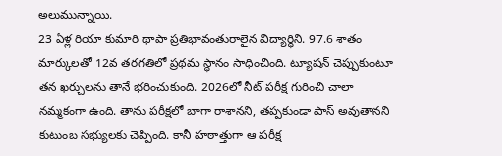అలుమున్నాయి.
23 ఏళ్ల రియా కుమారి థాపా ప్రతిభావంతురాలైన విద్యార్థిని. 97.6 శాతం మార్కులతో 12వ తరగతిలో ప్రథమ స్థానం సాధించింది. ట్యూషన్ చెప్పుకుంటూ తన ఖర్చులను తానే భరించుకుంది. 2026లో నీట్ పరీక్ష గురించి చాలా నమ్మకంగా ఉంది. తాను పరీక్షలో బాగా రాశానని, తప్పకుండా పాస్ అవుతానని కుటుంబ సభ్యులకు చెప్పింది. కానీ హఠాత్తుగా ఆ పరీక్ష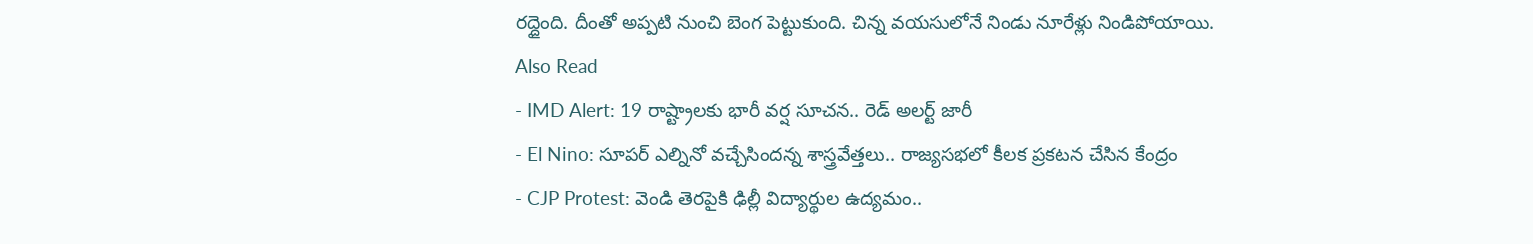రద్దైంది. దీంతో అప్పటి నుంచి బెంగ పెట్టుకుంది. చిన్న వయసులోనే నిండు నూరేళ్లు నిండిపోయాయి.
Also Read
- IMD Alert: 19 రాష్ట్రాలకు భారీ వర్ష సూచన.. రెడ్ అలర్ట్ జారీ
- El Nino: సూపర్ ఎల్నినో వచ్చేసిందన్న శాస్త్రవేత్తలు.. రాజ్యసభలో కీలక ప్రకటన చేసిన కేంద్రం
- CJP Protest: వెండి తెరపైకి ఢిల్లీ విద్యార్థుల ఉద్యమం..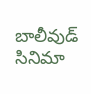బాలీవుడ్ సినిమా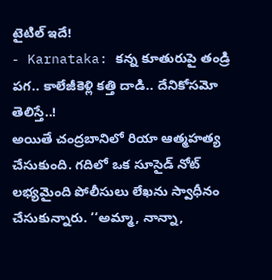టైటిల్ ఇదే!
- Karnataka: కన్న కూతురుపై తండ్రి పగ.. కాలేజీకెళ్లి కత్తి దాడి.. దేనికోసమో తెలిస్తే..!
అయితే చంద్రబానిలో రియా ఆత్మహత్య చేసుకుంది. గదిలో ఒక సూసైడ్ నోట్ లభ్యమైంది పోలీసులు లేఖను స్వాధీనం చేసుకున్నారు. ‘‘అమ్మా, నాన్నా,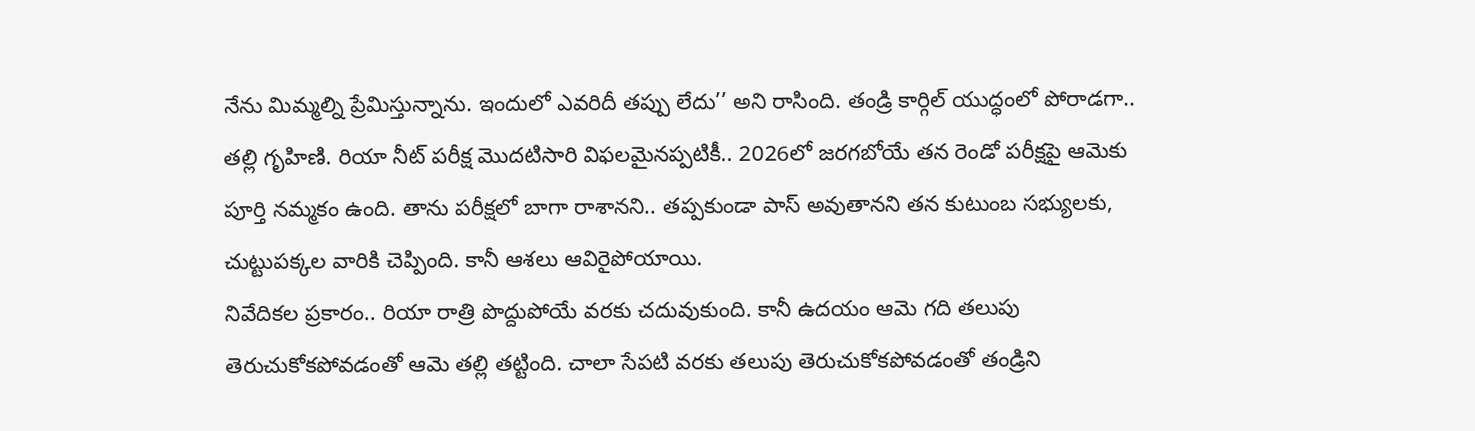నేను మిమ్మల్ని ప్రేమిస్తున్నాను. ఇందులో ఎవరిదీ తప్పు లేదు’’ అని రాసింది. తండ్రి కార్గిల్ యుద్ధంలో పోరాడగా.. తల్లి గృహిణి. రియా నీట్ పరీక్ష మొదటిసారి విఫలమైనప్పటికీ.. 2026లో జరగబోయే తన రెండో పరీక్షపై ఆమెకు పూర్తి నమ్మకం ఉంది. తాను పరీక్షలో బాగా రాశానని.. తప్పకుండా పాస్ అవుతానని తన కుటుంబ సభ్యులకు, చుట్టుపక్కల వారికి చెప్పింది. కానీ ఆశలు ఆవిరైపోయాయి.
నివేదికల ప్రకారం.. రియా రాత్రి పొద్దుపోయే వరకు చదువుకుంది. కానీ ఉదయం ఆమె గది తలుపు తెరుచుకోకపోవడంతో ఆమె తల్లి తట్టింది. చాలా సేపటి వరకు తలుపు తెరుచుకోకపోవడంతో తండ్రిని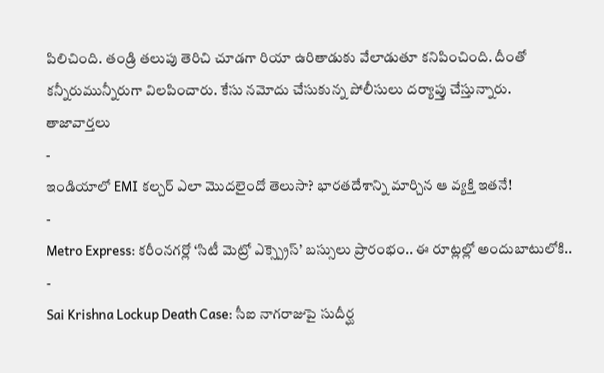పిలిచింది. తండ్రి తలుపు తెరిచి చూడగా రియా ఉరితాడుకు వేలాడుతూ కనిపించింది. దీంతో కన్నీరుమున్నీరుగా విలపించారు. కేసు నమోదు చేసుకున్న పోలీసులు దర్యాప్తు చేస్తున్నారు.
తాజావార్తలు
-
ఇండియాలో EMI కల్చర్ ఎలా మొదలైందో తెలుసా? భారతదేశాన్ని మార్చిన ఆ వ్యక్తి ఇతనే!
-
Metro Express: కరీంనగర్లో ‘సిటీ మెట్రో ఎక్స్ప్రెస్’ బస్సులు ప్రారంభం.. ఈ రూట్లల్లో అందుబాటులోకి..
-
Sai Krishna Lockup Death Case: సీఐ నాగరాజుపై సుదీర్ఘ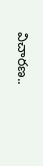విచారణ..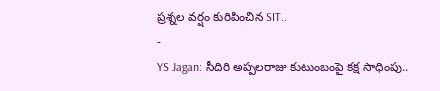ప్రశ్నల వర్షం కురిపించిన SIT..
-
YS Jagan: సీదిరి అప్పలరాజు కుటుంబంపై కక్ష సాధింపు..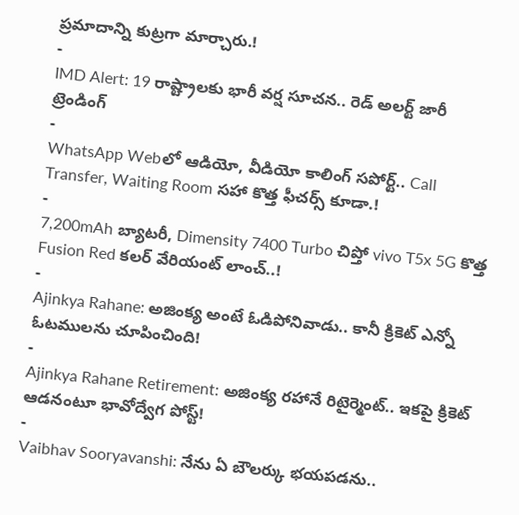ప్రమాదాన్ని కుట్రగా మార్చారు.!
-
IMD Alert: 19 రాష్ట్రాలకు భారీ వర్ష సూచన.. రెడ్ అలర్ట్ జారీ
ట్రెండింగ్
-
WhatsApp Webలో ఆడియో, వీడియో కాలింగ్ సపోర్ట్.. Call Transfer, Waiting Room సహా కొత్త ఫీచర్స్ కూడా.!
-
7,200mAh బ్యాటరీ, Dimensity 7400 Turbo చిప్తో vivo T5x 5G కొత్త Fusion Red కలర్ వేరియంట్ లాంచ్..!
-
Ajinkya Rahane: అజింక్య అంటే ఓడిపోనివాడు.. కానీ క్రికెట్ ఎన్నో ఓటములను చూపించింది!
-
Ajinkya Rahane Retirement: అజింక్య రహానే రిటైర్మెంట్.. ఇకపై క్రికెట్ ఆడనంటూ భావోద్వేగ పోస్ట్!
-
Vaibhav Sooryavanshi: నేను ఏ బౌలర్కు భయపడను..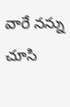వారే నన్ను చూసి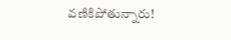వణికిపోతున్నారు!